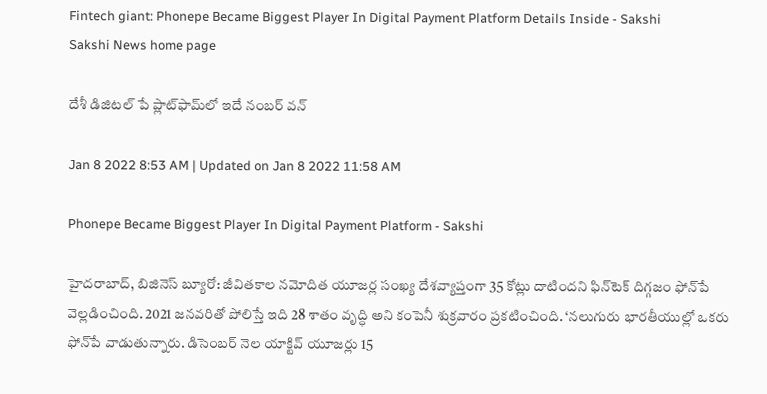Fintech giant: Phonepe Became Biggest Player In Digital Payment Platform Details Inside - Sakshi
Sakshi News home page

దేశీ డిజిటల్‌ పే ప్లాట్‌ఫామ్‌లో ఇదే నంబర్‌ వన్‌

Jan 8 2022 8:53 AM | Updated on Jan 8 2022 11:58 AM

Phonepe Became Biggest Player In Digital Payment Platform - Sakshi

హైదరాబాద్, బిజినెస్‌ బ్యూరో: జీవితకాల నమోదిత యూజర్ల సంఖ్య దేశవ్యాప్తంగా 35 కోట్లు దాటిందని ఫిన్‌టెక్‌ దిగ్గజం ఫోన్‌పే వెల్లడించింది. 2021 జనవరితో పోలిస్తే ఇది 28 శాతం వృద్ధి అని కంపెనీ శుక్రవారం ప్రకటించింది. ‘నలుగురు భారతీయుల్లో ఒకరు ఫోన్‌పే వాడుతున్నారు. డిసెంబర్‌ నెల యాక్టివ్‌ యూజర్లు 15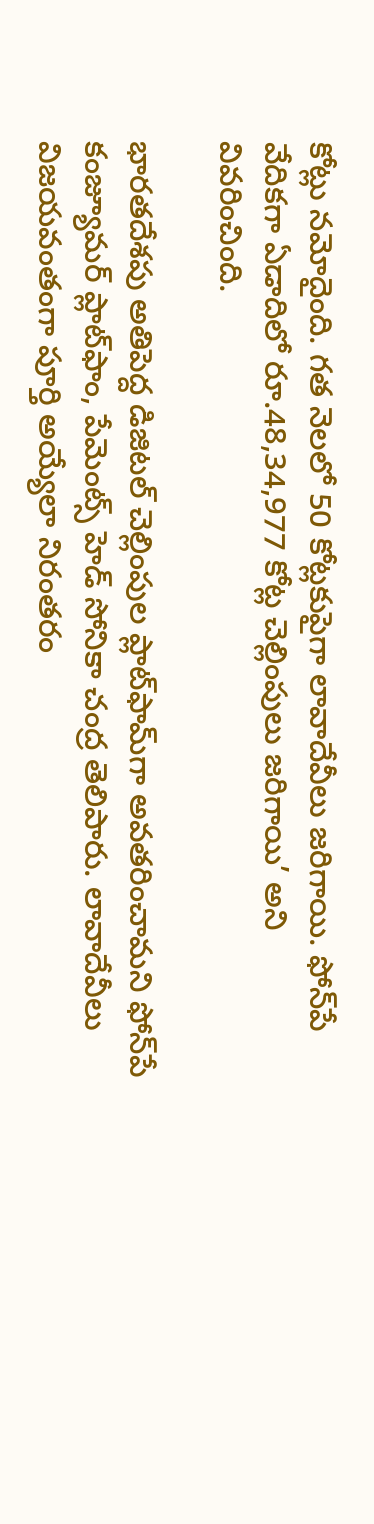కోట్లు నమోదైంది. గత నెలలో 50 కోట్లకుపైగా లావాదేవీలు జరిగాయి. ఫోన్‌పే వేదికగా ఏడాదిలో రూ.48,34,977 కోట్ల చెల్లింపులు జరిగాయి’ అని వివరించింది.

భారతదేశపు అతిపెద్ద డిజిటల్‌ చెల్లింపుల ప్లాట్‌ఫామ్‌గా అవతరించామని ఫోన్‌పే కంజ్యూమర్‌ ప్లాట్‌ఫాం, పేమెంట్స్‌ హెడ్‌ సోనికా చంద్ర తెలిపారు. లావాదేవీలు విజయవంతంగా పూర్తి అయ్యేలా నిరంతరం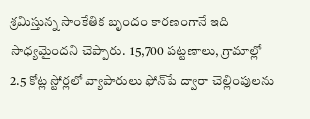శ్రమిస్తున్న సాంకేతిక బృందం కారణంగానే ఇది సాధ్యమైందని చెప్పారు.  15,700 పట్టణాలు, గ్రామాల్లో 2.5 కోట్ల స్టోర్లలో వ్యాపారులు ఫోన్‌పే ద్వారా చెల్లింపులను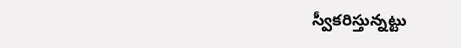స్వీకరిస్తున్నట్టు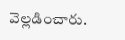వెల్లడించారు.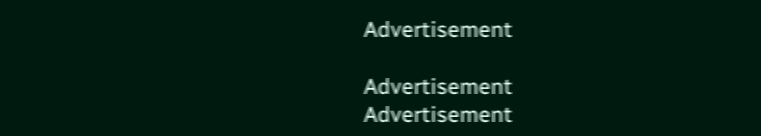Advertisement

Advertisement
Advertisement